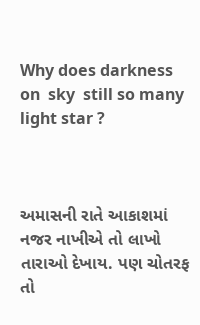Why does darkness on  sky  still so many light star ?



અમાસની રાતે આકાશમાં નજર નાખીએ તો લાખો તારાઓ દેખાય. પણ ચોતરફ તો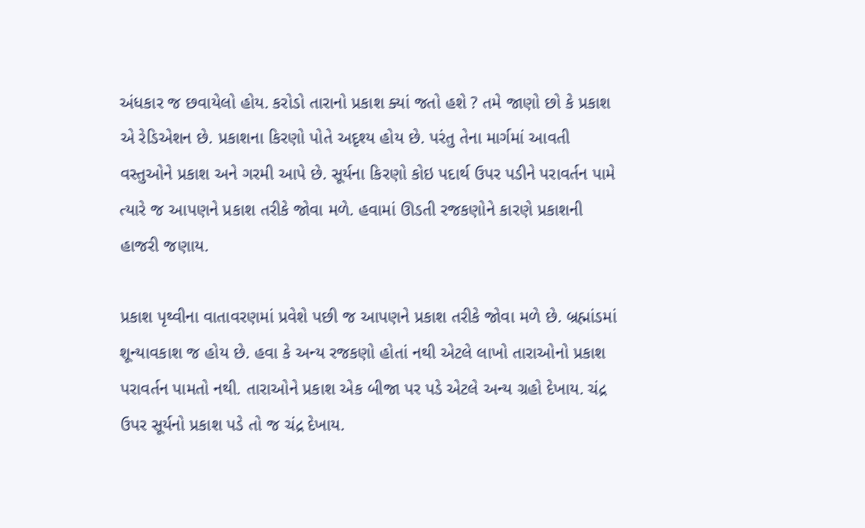અંધકાર જ છવાયેલો હોય. કરોડો તારાનો પ્રકાશ ક્યાં જતો હશે ? તમે જાણો છો કે પ્રકાશ એ રેડિએશન છે. પ્રકાશના કિરણો પોતે અદૃશ્ય હોય છે. પરંતુ તેના માર્ગમાં આવતી વસ્તુઓને પ્રકાશ અને ગરમી આપે છે. સૂર્યના કિરણો કોઇ પદાર્થ ઉપર પડીને પરાવર્તન પામે ત્યારે જ આપણને પ્રકાશ તરીકે જોવા મળે. હવામાં ઊડતી રજકણોને કારણે પ્રકાશની હાજરી જણાય.

પ્રકાશ પૃથ્વીના વાતાવરણમાં પ્રવેશે પછી જ આપણને પ્રકાશ તરીકે જોવા મળે છે. બ્રહ્માંડમાં શૂન્યાવકાશ જ હોય છે. હવા કે અન્ય રજકણો હોતાં નથી એટલે લાખો તારાઓનો પ્રકાશ પરાવર્તન પામતો નથી. તારાઓને પ્રકાશ એક બીજા પર પડે એટલે અન્ય ગ્રહો દેખાય. ચંદ્ર ઉપર સૂર્યનો પ્રકાશ પડે તો જ ચંદ્ર દેખાય.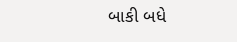બાકી બધે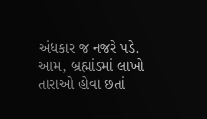અંધકાર જ નજરે પડે. આમ, બ્રહ્માંડમાં લાખો તારાઓ હોવા છતાં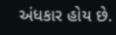અંધકાર હોય છે.